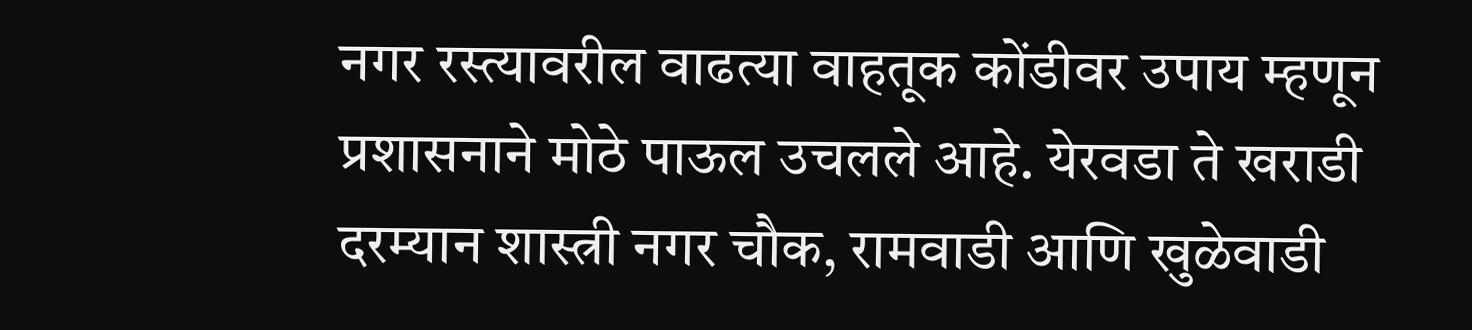नगर रस्त्यावरील वाढत्या वाहतूक कोंडीवर उपाय म्हणून प्रशासनाने मोठे पाऊल उचलले आहे. येरवडा ते खराडी दरम्यान शास्त्री नगर चौक, रामवाडी आणि खुळेवाडी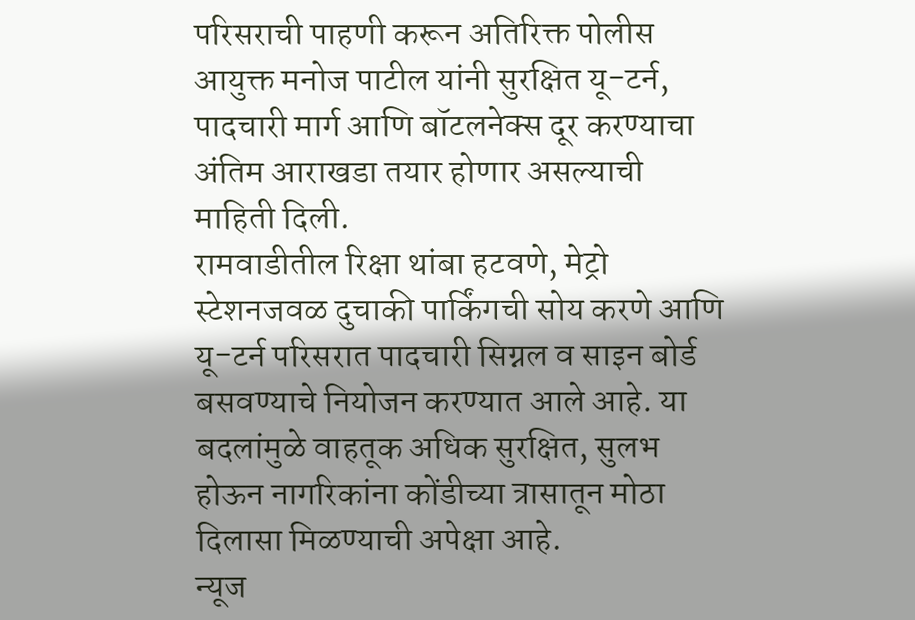परिसराची पाहणी करून अतिरिक्त पोलीस आयुक्त मनोज पाटील यांनी सुरक्षित यू-टर्न, पादचारी मार्ग आणि बॉटलनेक्स दूर करण्याचा अंतिम आराखडा तयार होणार असल्याची माहिती दिली.
रामवाडीतील रिक्षा थांबा हटवणे, मेट्रो स्टेशनजवळ दुचाकी पार्किंगची सोय करणे आणि यू-टर्न परिसरात पादचारी सिग्नल व साइन बोर्ड बसवण्याचे नियोजन करण्यात आले आहे. या बदलांमुळे वाहतूक अधिक सुरक्षित, सुलभ होऊन नागरिकांना कोंडीच्या त्रासातून मोठा दिलासा मिळण्याची अपेक्षा आहे.
न्यूज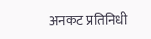अनकट प्रतिनिधी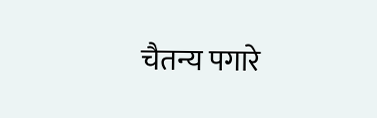चैतन्य पगारे